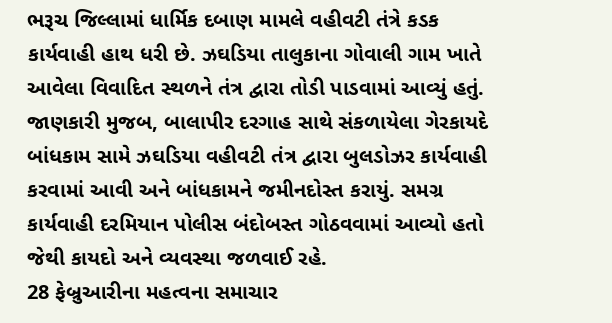ભરૂચ જિલ્લામાં ધાર્મિક દબાણ મામલે વહીવટી તંત્રે કડક કાર્યવાહી હાથ ધરી છે. ઝઘડિયા તાલુકાના ગોવાલી ગામ ખાતે આવેલા વિવાદિત સ્થળને તંત્ર દ્વારા તોડી પાડવામાં આવ્યું હતું. જાણકારી મુજબ, બાલાપીર દરગાહ સાથે સંકળાયેલા ગેરકાયદે બાંધકામ સામે ઝઘડિયા વહીવટી તંત્ર દ્વારા બુલડોઝર કાર્યવાહી કરવામાં આવી અને બાંધકામને જમીનદોસ્ત કરાયું. સમગ્ર કાર્યવાહી દરમિયાન પોલીસ બંદોબસ્ત ગોઠવવામાં આવ્યો હતો જેથી કાયદો અને વ્યવસ્થા જળવાઈ રહે.
28 ફેબ્રુઆરીના મહત્વના સમાચાર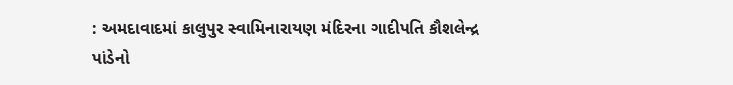: અમદાવાદમાં કાલુપુર સ્વામિનારાયણ મંદિરના ગાદીપતિ કૌશલેન્દ્ર પાંડેનો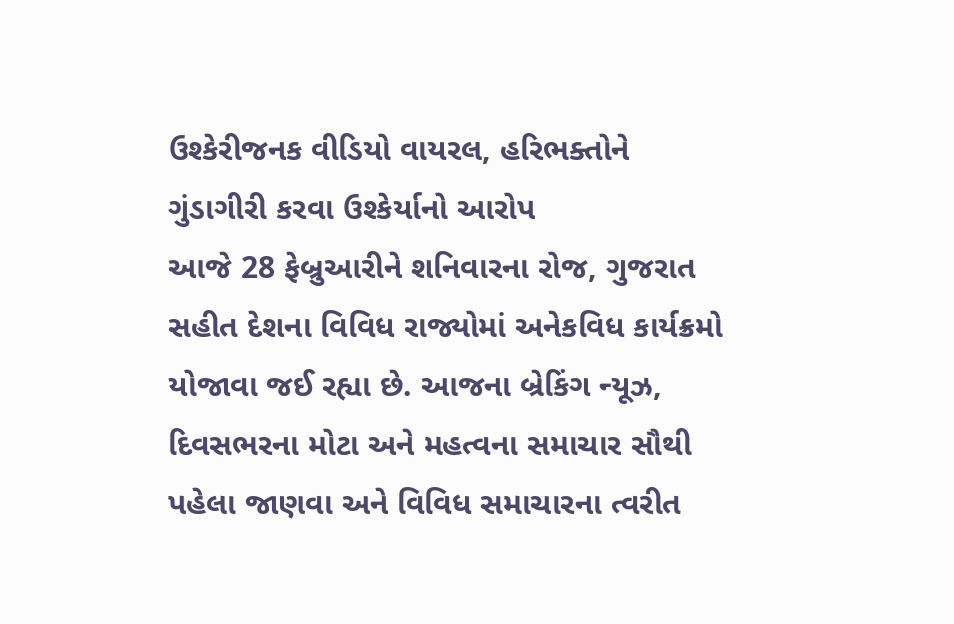ઉશ્કેરીજનક વીડિયો વાયરલ, હરિભક્તોને ગુંડાગીરી કરવા ઉશ્કેર્યાનો આરોપ
આજે 28 ફેબ્રુઆરીને શનિવારના રોજ, ગુજરાત સહીત દેશના વિવિધ રાજ્યોમાં અનેકવિધ કાર્યક્રમો યોજાવા જઈ રહ્યા છે. આજના બ્રેકિંગ ન્યૂઝ, દિવસભરના મોટા અને મહત્વના સમાચાર સૌથી પહેલા જાણવા અને વિવિધ સમાચારના ત્વરીત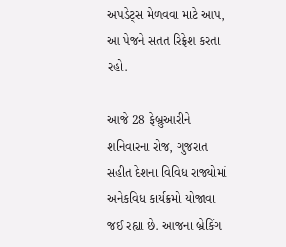અપડેટ્સ મેળવવા માટે આપ, આ પેજને સતત રિફ્રેશ કરતા રહો.

આજે 28 ફેબ્રુઆરીને શનિવારના રોજ, ગુજરાત સહીત દેશના વિવિધ રાજ્યોમાં અનેકવિધ કાર્યક્રમો યોજાવા જઈ રહ્યા છે. આજના બ્રેકિંગ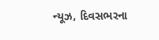ન્યૂઝ, દિવસભરના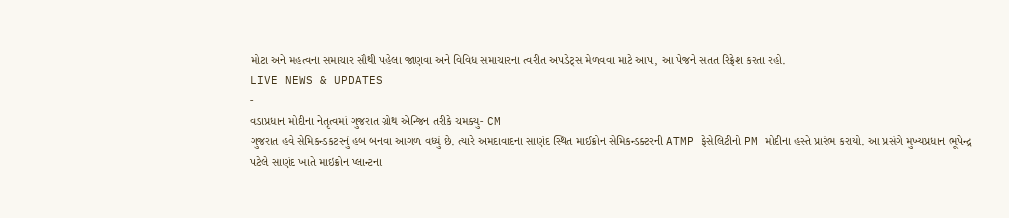મોટા અને મહત્વના સમાચાર સૌથી પહેલા જાણવા અને વિવિધ સમાચારના ત્વરીત અપડેટ્સ મેળવવા માટે આપ, આ પેજને સતત રિફ્રેશ કરતા રહો.
LIVE NEWS & UPDATES
-
વડાપ્રધાન મોદીના નેતૃત્વમાં ગુજરાત ગ્રોથ એન્જિન તરીકે ચમક્યુ- CM
ગુજરાત હવે સેમિકન્ડકટરનું હબ બનવા આગળ વધ્યું છે. ત્યારે અમદાવાદના સાણંદ સ્થિત માઈક્રોન સેમિકન્ડક્ટરની ATMP ફેસેલિટીનો PM મોદીના હસ્તે પ્રારંભ કરાયો. આ પ્રસંગે મુખ્યપ્રધાન ભૂપેન્દ્ર પટેલે સાણંદ ખાતે માઇક્રોન પ્લાન્ટના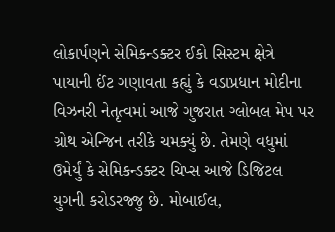લોકાર્પણને સેમિકન્ડક્ટર ઈકો સિસ્ટમ ક્ષેત્રે પાયાની ઈંટ ગણાવતા કહ્યું કે વડાપ્રધાન મોદીના વિઝનરી નેતૃત્વમાં આજે ગુજરાત ગ્લોબલ મેપ પર ગ્રોથ એન્જિન તરીકે ચમક્યું છે. તેમણે વધુમાં ઉમેર્યું કે સેમિકન્ડક્ટર ચિપ્સ આજે ડિજિટલ યુગની કરોડરજ્જુ છે. મોબાઈલ,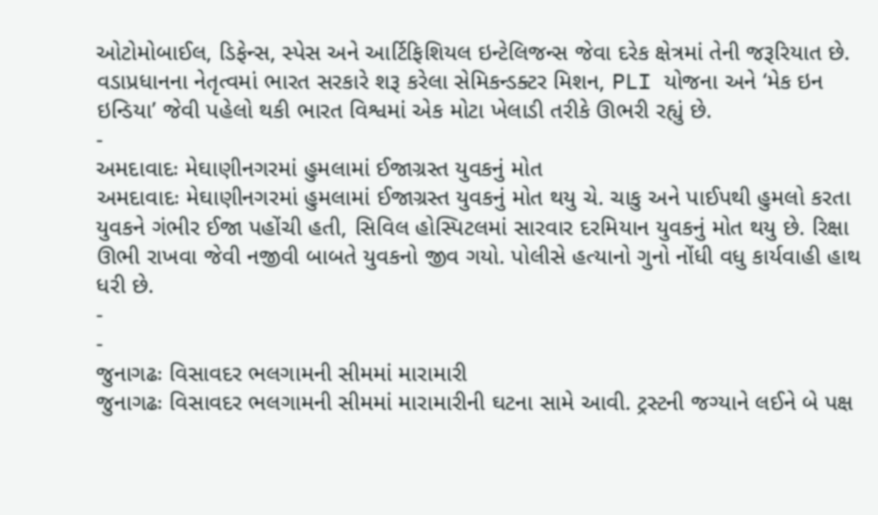ઓટોમોબાઈલ, ડિફેન્સ, સ્પેસ અને આર્ટિફિશિયલ ઇન્ટેલિજન્સ જેવા દરેક ક્ષેત્રમાં તેની જરૂરિયાત છે. વડાપ્રધાનના નેતૃત્વમાં ભારત સરકારે શરૂ કરેલા સેમિકન્ડક્ટર મિશન, PLI યોજના અને ‘મેક ઇન ઇન્ડિયા’ જેવી પહેલો થકી ભારત વિશ્વમાં એક મોટા ખેલાડી તરીકે ઊભરી રહ્યું છે.
-
અમદાવાદઃ મેઘાણીનગરમાં હુમલામાં ઈજાગ્રસ્ત યુવકનું મોત
અમદાવાદઃ મેઘાણીનગરમાં હુમલામાં ઈજાગ્રસ્ત યુવકનું મોત થયુ ચે. ચાકુ અને પાઈપથી હુમલો કરતા યુવકને ગંભીર ઈજા પહોંચી હતી, સિવિલ હોસ્પિટલમાં સારવાર દરમિયાન યુવકનું મોત થયુ છે. રિક્ષા ઊભી રાખવા જેવી નજીવી બાબતે યુવકનો જીવ ગયો. પોલીસે હત્યાનો ગુનો નોંધી વધુ કાર્યવાહી હાથ ધરી છે.
-
-
જુનાગઢઃ વિસાવદર ભલગામની સીમમાં મારામારી
જુનાગઢઃ વિસાવદર ભલગામની સીમમાં મારામારીની ઘટના સામે આવી. ટ્રસ્ટની જગ્યાને લઈને બે પક્ષ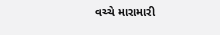વચ્ચે મારામારી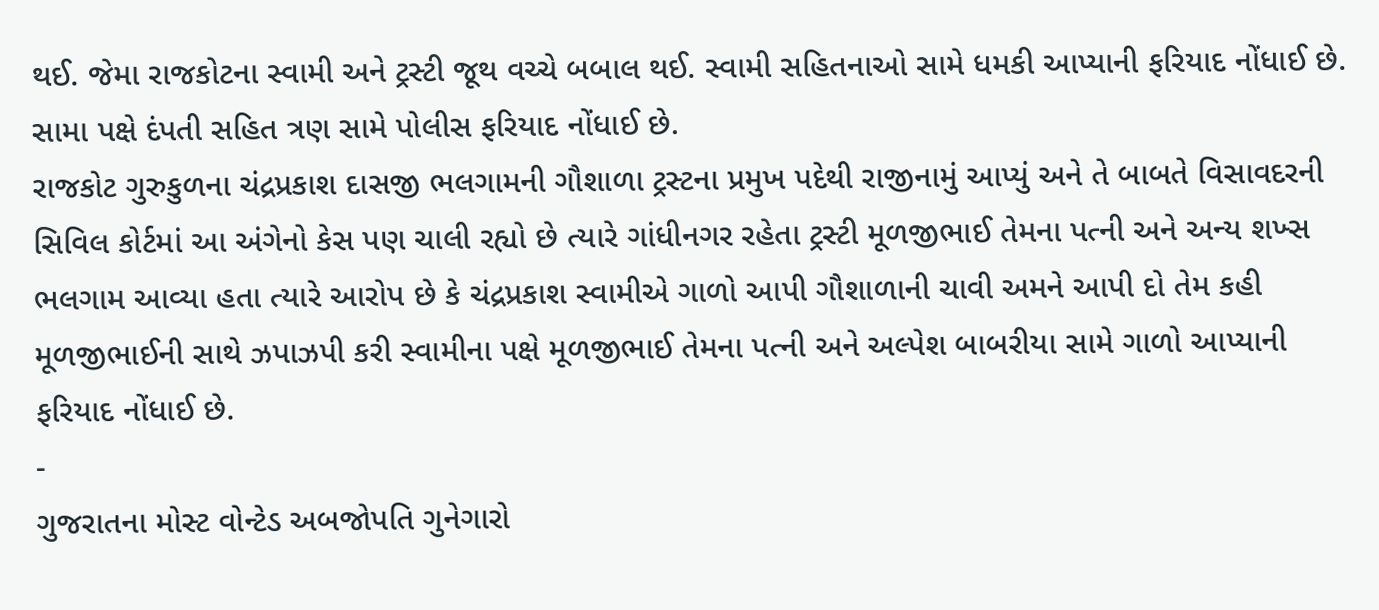થઈ. જેમા રાજકોટના સ્વામી અને ટ્રસ્ટી જૂથ વચ્ચે બબાલ થઈ. સ્વામી સહિતનાઓ સામે ધમકી આપ્યાની ફરિયાદ નોંધાઈ છે. સામા પક્ષે દંપતી સહિત ત્રણ સામે પોલીસ ફરિયાદ નોંધાઈ છે.
રાજકોટ ગુરુકુળના ચંદ્રપ્રકાશ દાસજી ભલગામની ગૌશાળા ટ્રસ્ટના પ્રમુખ પદેથી રાજીનામું આપ્યું અને તે બાબતે વિસાવદરની સિવિલ કોર્ટમાં આ અંગેનો કેસ પણ ચાલી રહ્યો છે ત્યારે ગાંધીનગર રહેતા ટ્રસ્ટી મૂળજીભાઈ તેમના પત્ની અને અન્ય શખ્સ ભલગામ આવ્યા હતા ત્યારે આરોપ છે કે ચંદ્રપ્રકાશ સ્વામીએ ગાળો આપી ગૌશાળાની ચાવી અમને આપી દો તેમ કહી મૂળજીભાઈની સાથે ઝપાઝપી કરી સ્વામીના પક્ષે મૂળજીભાઈ તેમના પત્ની અને અલ્પેશ બાબરીયા સામે ગાળો આપ્યાની ફરિયાદ નોંધાઈ છે.
-
ગુજરાતના મોસ્ટ વોન્ટેડ અબજોપતિ ગુનેગારો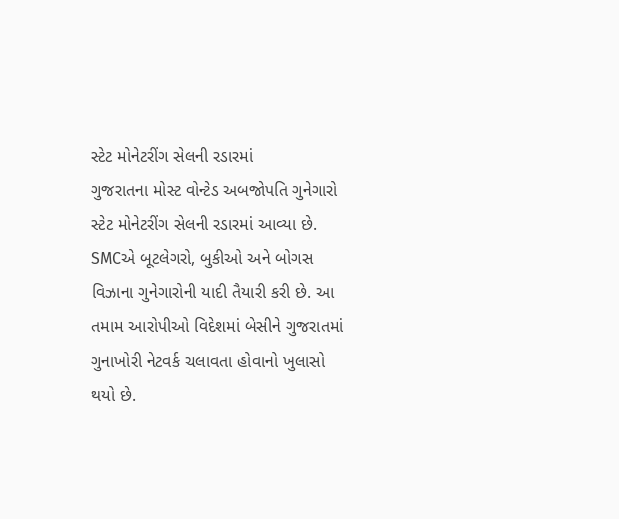સ્ટેટ મોનેટરીંગ સેલની રડારમાં
ગુજરાતના મોસ્ટ વોન્ટેડ અબજોપતિ ગુનેગારો સ્ટેટ મોનેટરીંગ સેલની રડારમાં આવ્યા છે. SMCએ બૂટલેગરો, બુકીઓ અને બોગસ વિઝાના ગુનેગારોની યાદી તૈયારી કરી છે. આ તમામ આરોપીઓ વિદેશમાં બેસીને ગુજરાતમાં ગુનાખોરી નેટવર્ક ચલાવતા હોવાનો ખુલાસો થયો છે.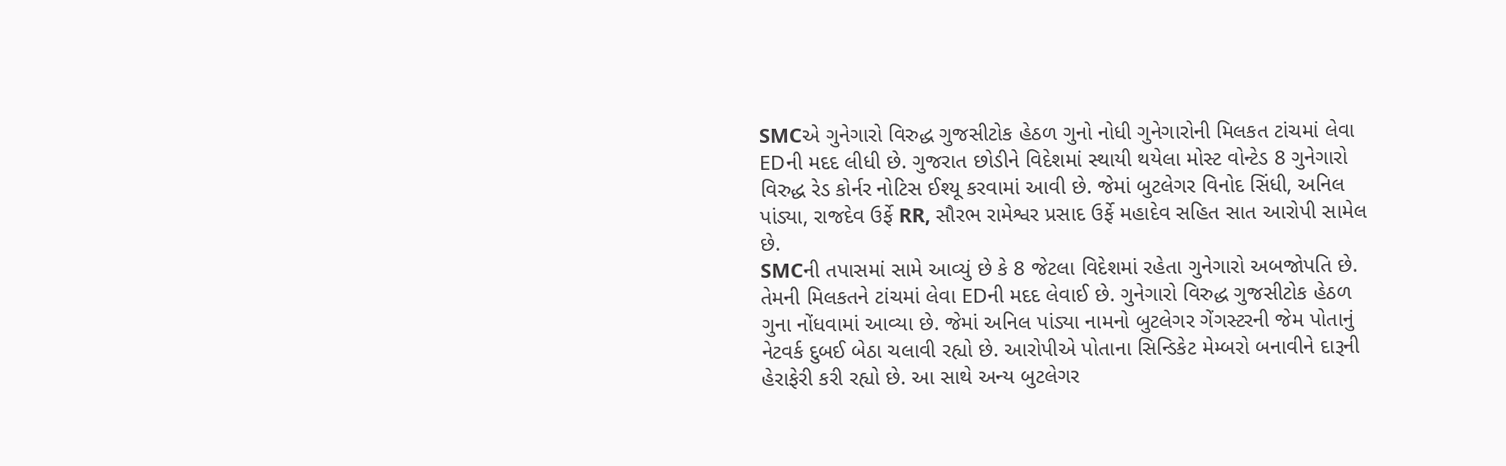SMCએ ગુનેગારો વિરુદ્ધ ગુજસીટોક હેઠળ ગુનો નોધી ગુનેગારોની મિલકત ટાંચમાં લેવા EDની મદદ લીધી છે. ગુજરાત છોડીને વિદેશમાં સ્થાયી થયેલા મોસ્ટ વોન્ટેડ 8 ગુનેગારો વિરુદ્ધ રેડ કોર્નર નોટિસ ઈશ્યૂ કરવામાં આવી છે. જેમાં બુટલેગર વિનોદ સિંધી, અનિલ પાંડ્યા, રાજદેવ ઉર્ફે RR, સૌરભ રામેશ્વર પ્રસાદ ઉર્ફે મહાદેવ સહિત સાત આરોપી સામેલ છે.
SMCની તપાસમાં સામે આવ્યું છે કે 8 જેટલા વિદેશમાં રહેતા ગુનેગારો અબજોપતિ છે. તેમની મિલકતને ટાંચમાં લેવા EDની મદદ લેવાઈ છે. ગુનેગારો વિરુદ્ધ ગુજસીટોક હેઠળ ગુના નોંધવામાં આવ્યા છે. જેમાં અનિલ પાંડ્યા નામનો બુટલેગર ગેંગસ્ટરની જેમ પોતાનું નેટવર્ક દુબઈ બેઠા ચલાવી રહ્યો છે. આરોપીએ પોતાના સિન્ડિકેટ મેમ્બરો બનાવીને દારૂની હેરાફેરી કરી રહ્યો છે. આ સાથે અન્ય બુટલેગર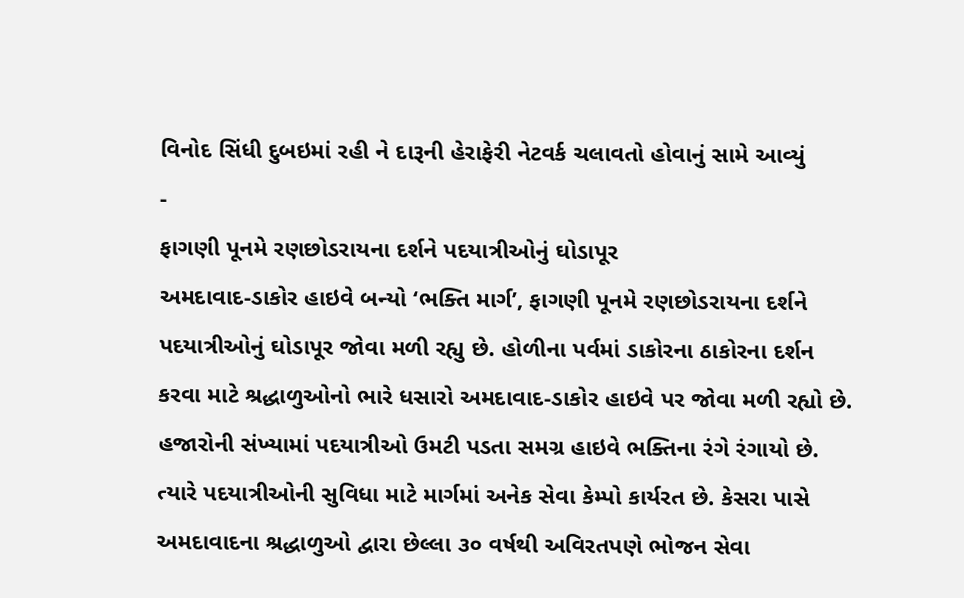વિનોદ સિંધી દુબઇમાં રહી ને દારૂની હેરાફેરી નેટવર્ક ચલાવતો હોવાનું સામે આવ્યું
-
ફાગણી પૂનમે રણછોડરાયના દર્શને પદયાત્રીઓનું ઘોડાપૂર
અમદાવાદ-ડાકોર હાઇવે બન્યો ‘ભક્તિ માર્ગ’, ફાગણી પૂનમે રણછોડરાયના દર્શને પદયાત્રીઓનું ઘોડાપૂર જોવા મળી રહ્યુ છે. હોળીના પર્વમાં ડાકોરના ઠાકોરના દર્શન કરવા માટે શ્રદ્ધાળુઓનો ભારે ધસારો અમદાવાદ-ડાકોર હાઇવે પર જોવા મળી રહ્યો છે. હજારોની સંખ્યામાં પદયાત્રીઓ ઉમટી પડતા સમગ્ર હાઇવે ભક્તિના રંગે રંગાયો છે. ત્યારે પદયાત્રીઓની સુવિધા માટે માર્ગમાં અનેક સેવા કેમ્પો કાર્યરત છે. કેસરા પાસે અમદાવાદના શ્રદ્ધાળુઓ દ્વારા છેલ્લા ૩૦ વર્ષથી અવિરતપણે ભોજન સેવા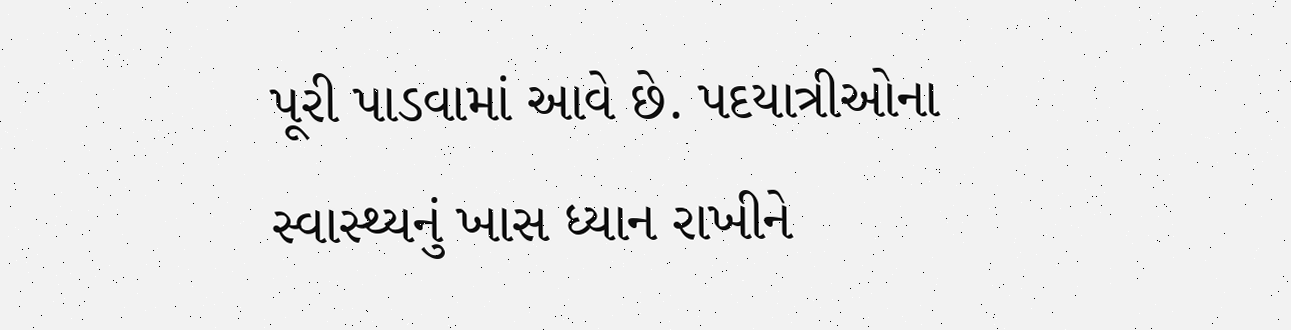પૂરી પાડવામાં આવે છે. પદયાત્રીઓના સ્વાસ્થ્યનું ખાસ ધ્યાન રાખીને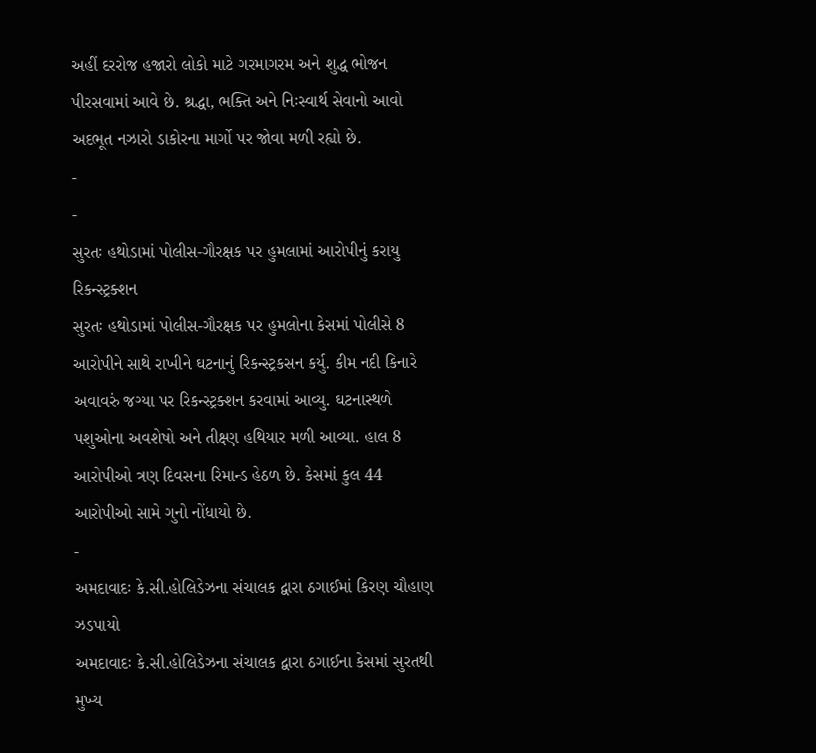અહીં દરરોજ હજારો લોકો માટે ગરમાગરમ અને શુદ્ધ ભોજન પીરસવામાં આવે છે. શ્રદ્ધા, ભક્તિ અને નિઃસ્વાર્થ સેવાનો આવો અદભૂત નઝારો ડાકોરના માર્ગો પર જોવા મળી રહ્યો છે.
-
-
સુરતઃ હથોડામાં પોલીસ-ગૌરક્ષક પર હુમલામાં આરોપીનું કરાયુ રિકન્સ્ટ્રક્શન
સુરતઃ હથોડામાં પોલીસ-ગૌરક્ષક પર હુમલોના કેસમાં પોલીસે 8 આરોપીને સાથે રાખીને ઘટનાનું રિકન્સ્ટ્રકસન કર્યુ. કીમ નદી કિનારે અવાવરું જગ્યા પર રિકન્સ્ટ્રક્શન કરવામાં આવ્યુ. ઘટનાસ્થળે પશુઓના અવશેષો અને તીક્ષ્ણ હથિયાર મળી આવ્યા. હાલ 8 આરોપીઓ ત્રણ દિવસના રિમાન્ડ હેઠળ છે. કેસમાં કુલ 44 આરોપીઓ સામે ગુનો નોંધાયો છે.
-
અમદાવાદઃ કે.સી.હોલિડેઝના સંચાલક દ્વારા ઠગાઈમાં કિરણ ચૌહાણ ઝડપાયો
અમદાવાદઃ કે.સી.હોલિડેઝના સંચાલક દ્વારા ઠગાઈના કેસમાં સુરતથી મુખ્ય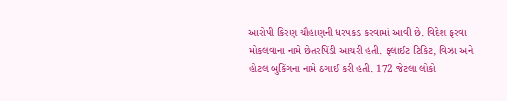આરોપી કિરણ ચૌહાણની ધરપકડ કરવામાં આવી છે. વિદેશ ફરવા મોકલવાના નામે છેતરપિંડી આચરી હતી. ફ્લાઈટ ટિકિટ, વિઝા અને હોટલ બુકિંગના નામે ઠગાઈ કરી હતી. 172 જેટલા લોકો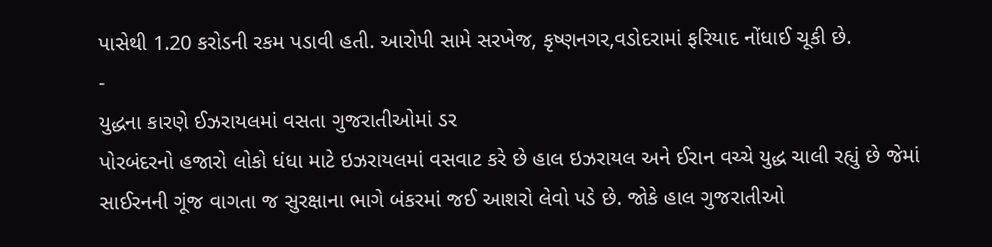પાસેથી 1.20 કરોડની રકમ પડાવી હતી. આરોપી સામે સરખેજ, કૃષ્ણનગર,વડોદરામાં ફરિયાદ નોંધાઈ ચૂકી છે.
-
યુદ્ધના કારણે ઈઝરાયલમાં વસતા ગુજરાતીઓમાં ડર
પોરબંદરનો હજારો લોકો ધંધા માટે ઇઝરાયલમાં વસવાટ કરે છે હાલ ઇઝરાયલ અને ઈરાન વચ્ચે યુદ્ધ ચાલી રહ્યું છે જેમાં સાઈરનની ગૂંજ વાગતા જ સુરક્ષાના ભાગે બંકરમાં જઈ આશરો લેવો પડે છે. જોકે હાલ ગુજરાતીઓ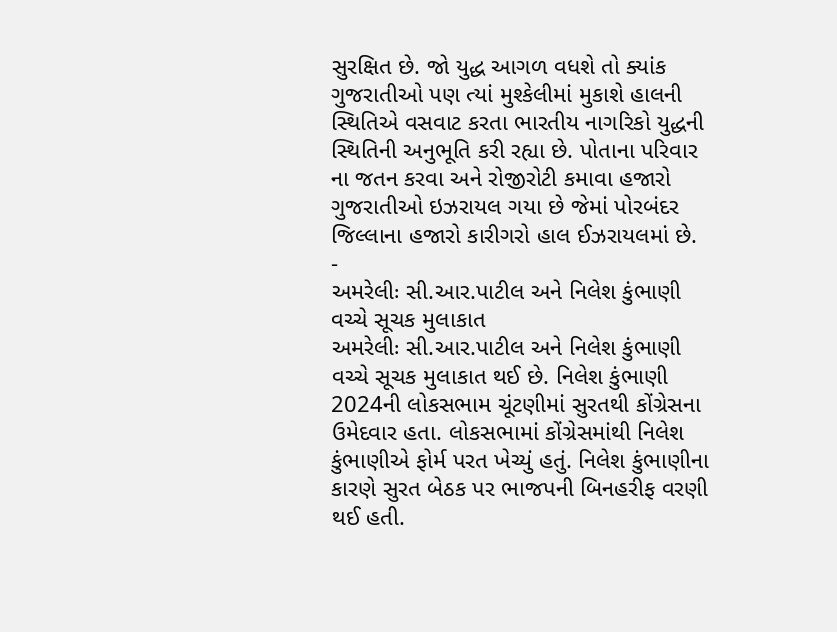સુરક્ષિત છે. જો યુદ્ધ આગળ વધશે તો ક્યાંક ગુજરાતીઓ પણ ત્યાં મુશ્કેલીમાં મુકાશે હાલની સ્થિતિએ વસવાટ કરતા ભારતીય નાગરિકો યુદ્ધની સ્થિતિની અનુભૂતિ કરી રહ્યા છે. પોતાના પરિવાર ના જતન કરવા અને રોજીરોટી કમાવા હજારો ગુજરાતીઓ ઇઝરાયલ ગયા છે જેમાં પોરબંદર જિલ્લાના હજારો કારીગરો હાલ ઈઝરાયલમાં છે.
-
અમરેલીઃ સી.આર.પાટીલ અને નિલેશ કુંભાણી વચ્ચે સૂચક મુલાકાત
અમરેલીઃ સી.આર.પાટીલ અને નિલેશ કુંભાણી વચ્ચે સૂચક મુલાકાત થઈ છે. નિલેશ કુંભાણી 2024ની લોકસભામ ચૂંટણીમાં સુરતથી કોંગ્રેસના ઉમેદવાર હતા. લોકસભામાં કોંગ્રેસમાંથી નિલેશ કુંભાણીએ ફોર્મ પરત ખેચ્યું હતું. નિલેશ કુંભાણીના કારણે સુરત બેઠક પર ભાજપની બિનહરીફ વરણી થઈ હતી.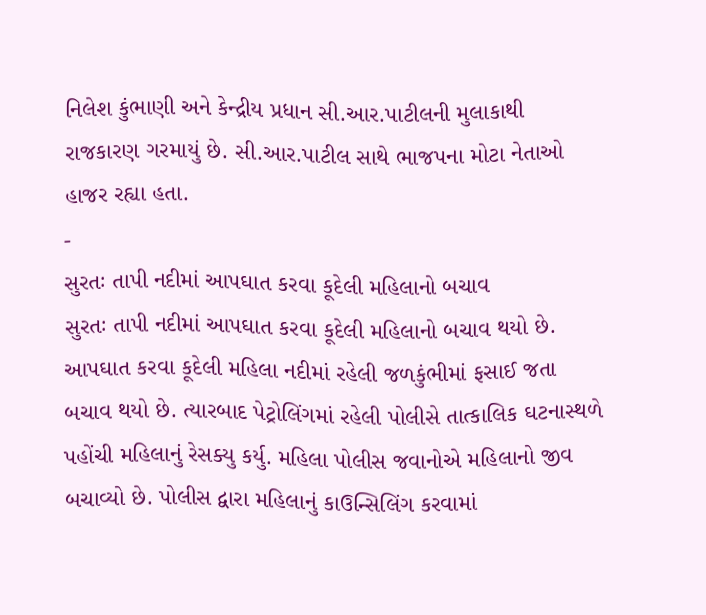નિલેશ કુંભાણી અને કેન્દ્રીય પ્રધાન સી.આર.પાટીલની મુલાકાથી રાજકારણ ગરમાયું છે. સી.આર.પાટીલ સાથે ભાજપના મોટા નેતાઓ હાજર રહ્યા હતા.
-
સુરતઃ તાપી નદીમાં આપઘાત કરવા કૂદેલી મહિલાનો બચાવ
સુરતઃ તાપી નદીમાં આપઘાત કરવા કૂદેલી મહિલાનો બચાવ થયો છે. આપઘાત કરવા કૂદેલી મહિલા નદીમાં રહેલી જળકુંભીમાં ફસાઈ જતા બચાવ થયો છે. ત્યારબાદ પેટ્રોલિંગમાં રહેલી પોલીસે તાત્કાલિક ઘટનાસ્થળે પહોંચી મહિલાનું રેસક્યુ કર્યુ. મહિલા પોલીસ જવાનોએ મહિલાનો જીવ બચાવ્યો છે. પોલીસ દ્વારા મહિલાનું કાઉન્સિલિંગ કરવામાં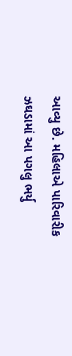આવ્યુ છે. મહિલાએ પારિવારીક ઝઘડામાં આ પગલુ ભર્યુ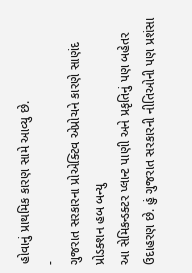હોવાનું પ્રાથમિક કારણ સામે આવ્યુ છે.
-
ગુજરાત સરકારના પ્રોએક્ટિવ એપ્રોચને કારણે સાણંદ પ્રોડક્શન હબ બન્યુ
આ સેમિકન્ડક્ટર પ્લાન્ટ પાણી અને પ્રકૃતિનું પણ બહેતર ઉદાહરણ છે. હું ગુજરાત સરકારની નીતિઓની પણ પ્રશંસા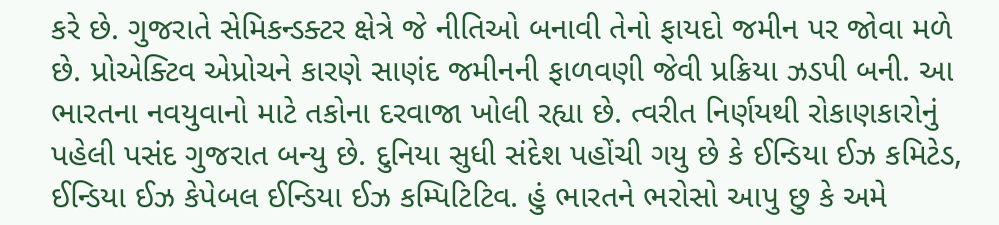કરે છે. ગુજરાતે સેમિકન્ડક્ટર ક્ષેત્રે જે નીતિઓ બનાવી તેનો ફાયદો જમીન પર જોવા મળે છે. પ્રોએક્ટિવ એપ્રોચને કારણે સાણંદ જમીનની ફાળવણી જેવી પ્રક્રિયા ઝડપી બની. આ ભારતના નવયુવાનો માટે તકોના દરવાજા ખોલી રહ્યા છે. ત્વરીત નિર્ણયથી રોકાણકારોનું પહેલી પસંદ ગુજરાત બન્યુ છે. દુનિયા સુધી સંદેશ પહોંચી ગયુ છે કે ઈન્ડિયા ઈઝ કમિટેડ, ઈન્ડિયા ઈઝ કેપેબલ ઈન્ડિયા ઈઝ કમ્પિટિટિવ. હું ભારતને ભરોસો આપુ છુ કે અમે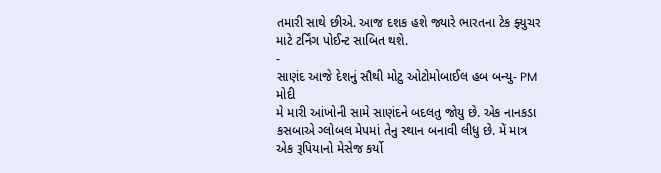તમારી સાથે છીએ. આજ દશક હશે જ્યારે ભારતના ટેક ફ્યુચર માટે ટર્નિંગ પોઈન્ટ સાબિત થશે.
-
સાણંદ આજે દેશનું સૌથી મોટુ ઓટોમોબાઈલ હબ બન્યુ- PM મોદી
મે મારી આંખોની સામે સાણંદને બદલતુ જોયુ છે. એક નાનકડા કસબાએ ગ્લોબલ મેપમાં તેનુ સ્થાન બનાવી લીધુ છે. મેં માત્ર એક રૂપિયાનો મેસેજ કર્યો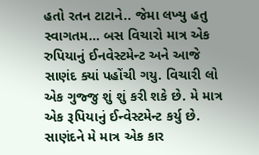હતો રતન ટાટાને.. જેમા લખ્યુ હતુ સ્વાગતમ… બસ વિચારો માત્ર એક રુપિયાનું ઈનવેસ્ટમેન્ટ અને આજે સાણંદ ક્યાં પહોંચી ગયુ. વિચારી લો એક ગુજ્જુ શું શું કરી શકે છે. મે માત્ર એક રૂપિયાનું ઈન્વેસ્ટમેન્ટ કર્યુ છે. સાણંદને મે માત્ર એક કાર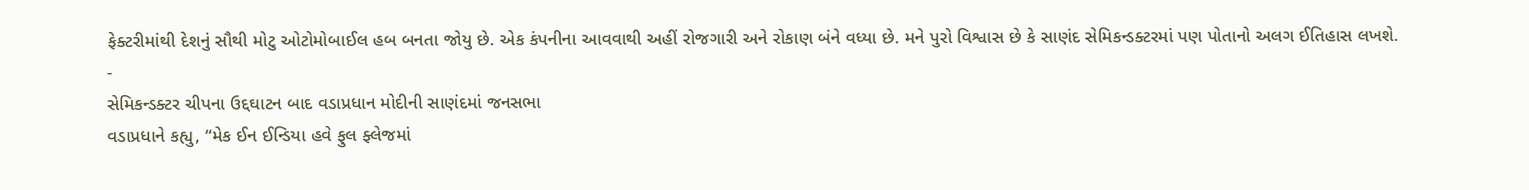ફેક્ટરીમાંથી દેશનું સૌથી મોટુ ઓટોમોબાઈલ હબ બનતા જોયુ છે. એક કંપનીના આવવાથી અહીં રોજગારી અને રોકાણ બંને વધ્યા છે. મને પુરો વિશ્વાસ છે કે સાણંદ સેમિકન્ડક્ટરમાં પણ પોતાનો અલગ ઈતિહાસ લખશે.
-
સેમિકન્ડક્ટર ચીપના ઉદ્દઘાટન બાદ વડાપ્રધાન મોદીની સાણંદમાં જનસભા
વડાપ્રધાને કહ્યુ, “મેક ઈન ઈન્ડિયા હવે ફુલ ફ્લેજમાં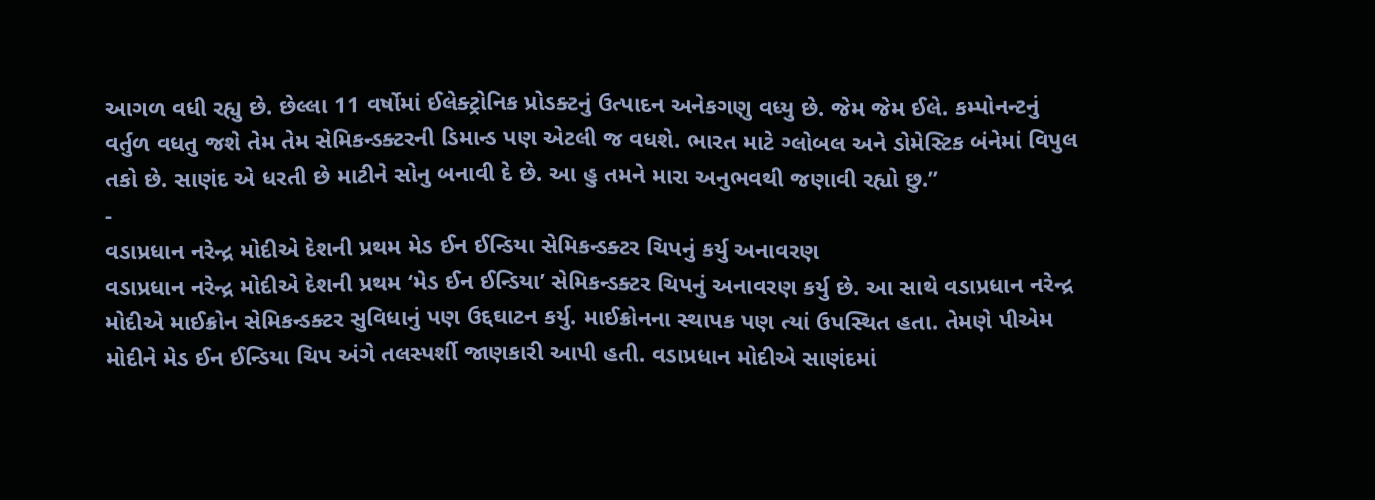આગળ વધી રહ્યુ છે. છેલ્લા 11 વર્ષોમાં ઈલેક્ટ્રોનિક પ્રોડક્ટનું ઉત્પાદન અનેકગણુ વધ્યુ છે. જેમ જેમ ઈલે. કમ્પોનન્ટનું વર્તુળ વધતુ જશે તેમ તેમ સેમિકન્ડક્ટરની ડિમાન્ડ પણ એટલી જ વધશે. ભારત માટે ગ્લોબલ અને ડોમેસ્ટિક બંનેમાં વિપુલ તકો છે. સાણંદ એ ધરતી છે માટીને સોનુ બનાવી દે છે. આ હુ તમને મારા અનુભવથી જણાવી રહ્યો છુ.”
-
વડાપ્રધાન નરેન્દ્ર મોદીએ દેશની પ્રથમ મેડ ઈન ઈન્ડિયા સેમિકન્ડક્ટર ચિપનું કર્યુ અનાવરણ
વડાપ્રધાન નરેન્દ્ર મોદીએ દેશની પ્રથમ ‘મેડ ઈન ઈન્ડિયા’ સેમિકન્ડક્ટર ચિપનું અનાવરણ કર્યુ છે. આ સાથે વડાપ્રધાન નરેન્દ્ર મોદીએ માઈક્રોન સેમિકન્ડક્ટર સુવિધાનું પણ ઉદ્દઘાટન કર્યુ. માઈક્રોનના સ્થાપક પણ ત્યાં ઉપસ્થિત હતા. તેમણે પીએમ મોદીને મેડ ઈન ઈન્ડિયા ચિપ અંગે તલસ્પર્શી જાણકારી આપી હતી. વડાપ્રધાન મોદીએ સાણંદમાં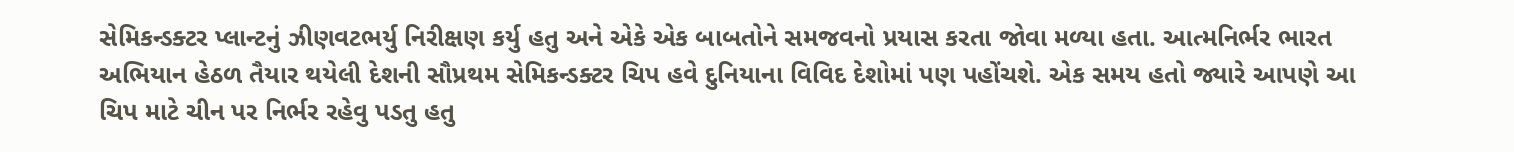સેમિકન્ડક્ટર પ્લાન્ટનું ઝીણવટભર્યુ નિરીક્ષણ કર્યુ હતુ અને એકે એક બાબતોને સમજવનો પ્રયાસ કરતા જોવા મળ્યા હતા. આત્મનિર્ભર ભારત અભિયાન હેઠળ તૈયાર થયેલી દેશની સૌપ્રથમ સેમિકન્ડક્ટર ચિપ હવે દુનિયાના વિવિદ દેશોમાં પણ પહોંચશે. એક સમય હતો જ્યારે આપણે આ ચિપ માટે ચીન પર નિર્ભર રહેવુ પડતુ હતુ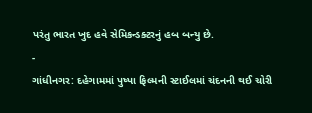પરંતુ ભારત ખુદ હવે સેમિકન્ડક્ટરનું હબ બન્યુ છે.
-
ગાંધીનગર: દહેગામમાં પુષ્પા ફિલ્મની સ્ટાઈલમાં ચંદનની થઈ ચોરી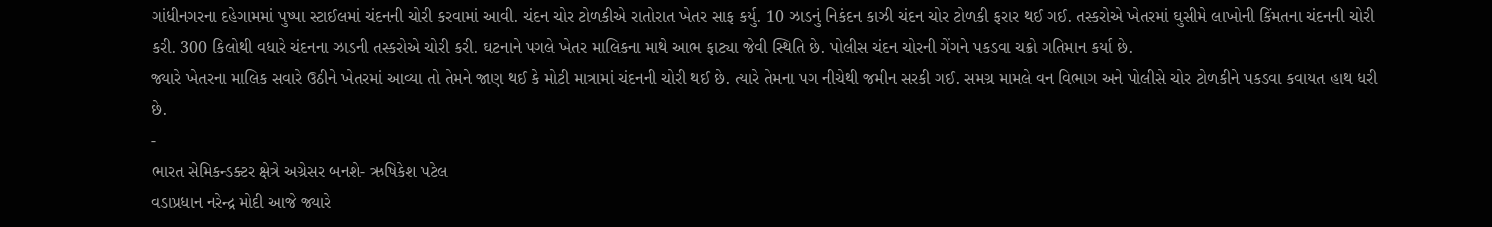ગાંધીનગરના દહેગામમાં પુષ્પા સ્ટાઈલમાં ચંદનની ચોરી કરવામાં આવી. ચંદન ચોર ટોળકીએ રાતોરાત ખેતર સાફ કર્યુ. 10 ઝાડનું નિકંદન કાઝી ચંદન ચોર ટોળકી ફરાર થઈ ગઈ. તસ્કરોએ ખેતરમાં ઘુસીમે લાખોની કિંમતના ચંદનની ચોરી કરી. 300 કિલોથી વધારે ચંદનના ઝાડની તસ્કરોએ ચોરી કરી. ઘટનાને પગલે ખેતર માલિકના માથે આભ ફાટ્યા જેવી સ્થિતિ છે. પોલીસ ચંદન ચોરની ગેંગને પકડવા ચક્રો ગતિમાન કર્યા છે.
જ્યારે ખેતરના માલિક સવારે ઉઠીને ખેતરમાં આવ્યા તો તેમને જાણ થઈ કે મોટી માત્રામાં ચંદનની ચોરી થઈ છે. ત્યારે તેમના પગ નીચેથી જમીન સરકી ગઈ. સમગ્ર મામલે વન વિભાગ અને પોલીસે ચોર ટોળકીને પકડવા કવાયત હાથ ધરી છે.
-
ભારત સેમિકન્ડક્ટર ક્ષેત્રે અગ્રેસર બનશે- ઋષિકેશ પટેલ
વડાપ્રધાન નરેન્દ્ર મોદી આજે જ્યારે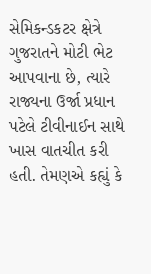સેમિકન્ડકટર ક્ષેત્રે ગુજરાતને મોટી ભેટ આપવાના છે, ત્યારે રાજ્યના ઉર્જા પ્રધાન પટેલે ટીવીનાઈન સાથે ખાસ વાતચીત કરી હતી. તેમણએ કહ્યું કે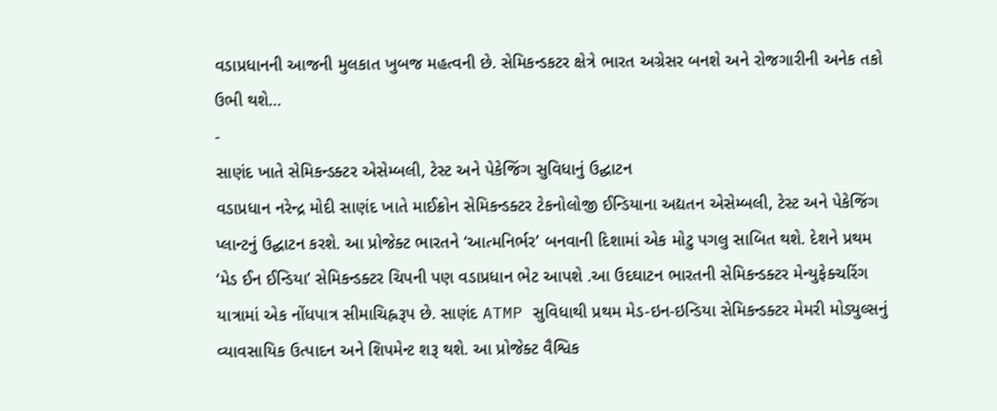વડાપ્રધાનની આજની મુલકાત ખુબજ મહત્વની છે. સેમિકન્ડકટર ક્ષેત્રે ભારત અગ્રેસર બનશે અને રોજગારીની અનેક તકો ઉભી થશે…
-
સાણંદ ખાતે સેમિકન્ડક્ટર એસેમ્બલી, ટેસ્ટ અને પેકેજિંગ સુવિધાનું ઉદ્ઘાટન
વડાપ્રધાન નરેન્દ્ર મોદી સાણંદ ખાતે માઈક્રોન સેમિકન્ડક્ટર ટેકનોલોજી ઈન્ડિયાના અદ્યતન એસેમ્બલી, ટેસ્ટ અને પેકેજિંગ પ્લાન્ટનું ઉદ્ઘાટન કરશે. આ પ્રોજેક્ટ ભારતને ‘આત્મનિર્ભર’ બનવાની દિશામાં એક મોટુ પગલુ સાબિત થશે. દેશને પ્રથમ ‘મેડ ઈન ઈન્ડિયા’ સેમિકન્ડક્ટર ચિપની પણ વડાપ્રધાન ભેટ આપશે .આ ઉદઘાટન ભારતની સેમિકન્ડક્ટર મેન્યુફેક્ચરિંગ યાત્રામાં એક નોંધપાત્ર સીમાચિહ્નરૂપ છે. સાણંદ ATMP સુવિધાથી પ્રથમ મેડ-ઇન-ઇન્ડિયા સેમિકન્ડક્ટર મેમરી મોડ્યુલ્સનું વ્યાવસાયિક ઉત્પાદન અને શિપમેન્ટ શરૂ થશે. આ પ્રોજેક્ટ વૈશ્વિક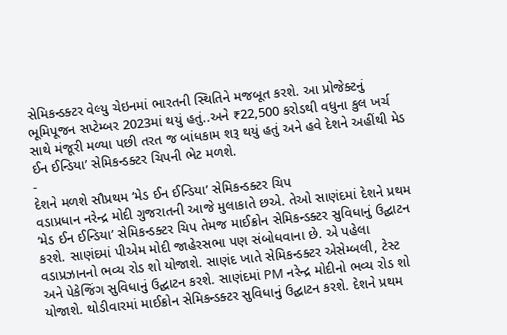સેમિકન્ડક્ટર વેલ્યુ ચેઇનમાં ભારતની સ્થિતિને મજબૂત કરશે. આ પ્રોજેક્ટનું ભૂમિપૂજન સપ્ટેમ્બર 2023માં થયું હતું..અને ₹22,500 કરોડથી વધુના કુલ ખર્ચ સાથે મંજૂરી મળ્યા પછી તરત જ બાંધકામ શરૂ થયું હતું અને હવે દેશને અહીંથી મેડ ઈન ઈન્ડિયા’ સેમિકન્ડક્ટર ચિપની ભેટ મળશે.
-
દેશને મળશે સૌપ્રથમ ‘મેડ ઈન ઈન્ડિયા’ સેમિકન્ડક્ટર ચિપ
વડાપ્રધાન નરેન્દ્ર મોદી ગુજરાતની આજે મુલાકાતે છએ. તેઓ સાણંદમાં દેશને પ્રથમ ‘મેડ ઈન ઈન્ડિયા’ સેમિકન્ડક્ટર ચિપ તેમજ માઈક્રોન સેમિકન્ડક્ટર સુવિધાનું ઉદ્ઘાટન કરશે. સાણંદમાં પીએમ મોદી જાહેરસભા પણ સંબોધવાના છે. એ પહેલા વડાપ્રઝાનનો ભવ્ય રોડ શો યોજાશે. સાણંદ ખાતે સેમિકન્ડક્ટર એસેમ્બલી, ટેસ્ટ અને પેકેજિંગ સુવિધાનું ઉદ્ઘાટન કરશે. સાણંદમાં PM નરેન્દ્ર મોદીનો ભવ્ય રોડ શો યોજાશે. થોડીવારમાં માઈક્રોન સેમિકન્ડક્ટર સુવિધાનું ઉદ્ઘાટન કરશે. દેશને પ્રથમ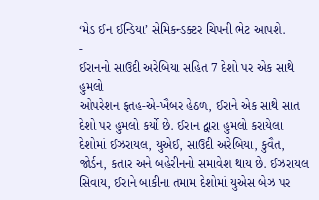‘મેડ ઈન ઈન્ડિયા’ સેમિકન્ડક્ટર ચિપની ભેટ આપશે.
-
ઈરાનનો સાઉદી અરેબિયા સહિત 7 દેશો પર એક સાથે હુમલો
ઓપરેશન ફતહ-એ-ખૈબર હેઠળ, ઈરાને એક સાથે સાત દેશો પર હુમલો કર્યો છે. ઈરાન દ્વારા હુમલો કરાયેલા દેશોમાં ઈઝરાયલ, યુએઈ, સાઉદી અરેબિયા, કુવૈત, જોર્ડન, કતાર અને બહેરીનનો સમાવેશ થાય છે. ઈઝરાયલ સિવાય, ઈરાને બાકીના તમામ દેશોમાં યુએસ બેઝ પર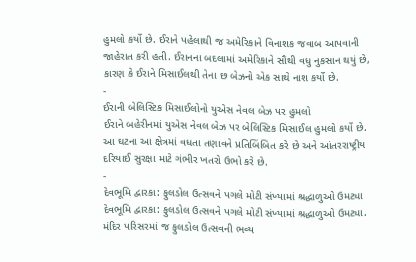હુમલો કર્યો છે. ઈરાને પહેલાથી જ અમેરિકાને વિનાશક જવાબ આપવાની જાહેરાત કરી હતી. ઈરાનના બદલામાં અમેરિકાને સૌથી વધુ નુકસાન થયું છે, કારણ કે ઈરાને મિસાઈલથી તેના છ બેઝનો એક સાથે નાશ કર્યો છે.
-
ઈરાની બેલિસ્ટિક મિસાઈલોનો યુએસ નેવલ બેઝ પર હુમલો
ઈરાને બહેરીનમાં યુએસ નેવલ બેઝ પર બેલિસ્ટિક મિસાઈલ હુમલો કર્યો છે. આ ઘટના આ ક્ષેત્રમાં વધતા તણાવને પ્રતિબિંબિત કરે છે અને આંતરરાષ્ટ્રીય દરિયાઈ સુરક્ષા માટે ગંભીર ખતરો ઉભો કરે છે.
-
દેવભૂમિ દ્વારકા: ફુલડોલ ઉત્સવને પગલે મોટી સંખ્યામાં શ્રદ્ધાળુઓ ઉમટ્યા
દેવભૂમિ દ્વારકા: ફુલડોલ ઉત્સવને પગલે મોટી સંખ્યામાં શ્રદ્ધાળુઓ ઉમટ્યા. મંદિર પરિસરમાં જ ફુલડોલ ઉત્સવની ભવ્ય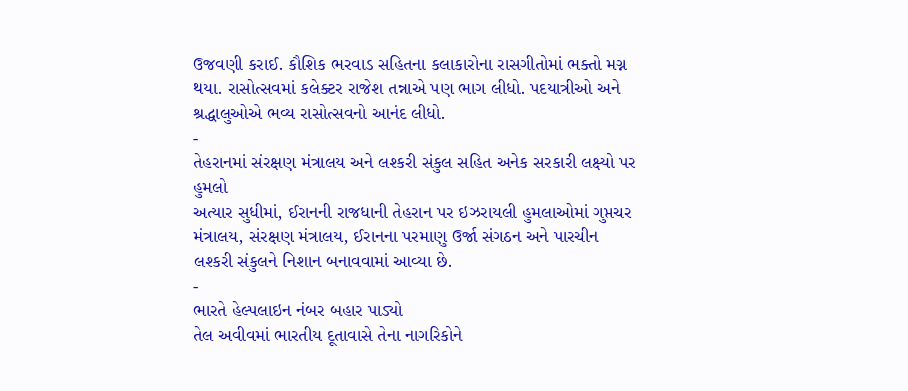ઉજવણી કરાઈ. કૌશિક ભરવાડ સહિતના કલાકારોના રાસગીતોમાં ભક્તો મગ્ન થયા. રાસોત્સવમાં કલેક્ટર રાજેશ તન્નાએ પણ ભાગ લીધો. પદયાત્રીઓ અને શ્રદ્ધાલુઓએ ભવ્ય રાસોત્સવનો આનંદ લીધો.
-
તેહરાનમાં સંરક્ષણ મંત્રાલય અને લશ્કરી સંકુલ સહિત અનેક સરકારી લક્ષ્યો પર હુમલો
અત્યાર સુધીમાં, ઈરાનની રાજધાની તેહરાન પર ઇઝરાયલી હુમલાઓમાં ગુપ્તચર મંત્રાલય, સંરક્ષણ મંત્રાલય, ઈરાનના પરમાણુ ઉર્જા સંગઠન અને પારચીન લશ્કરી સંકુલને નિશાન બનાવવામાં આવ્યા છે.
-
ભારતે હેલ્પલાઇન નંબર બહાર પાડ્યો
તેલ અવીવમાં ભારતીય દૂતાવાસે તેના નાગરિકોને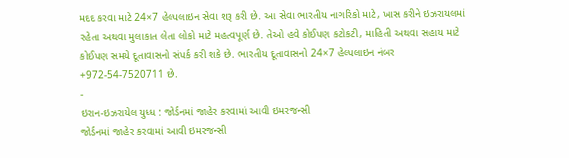મદદ કરવા માટે 24×7 હેલ્પલાઇન સેવા શરૂ કરી છે. આ સેવા ભારતીય નાગરિકો માટે, ખાસ કરીને ઇઝરાયલમાં રહેતા અથવા મુલાકાત લેતા લોકો માટે મહત્વપૂર્ણ છે. તેઓ હવે કોઈપણ કટોકટી, માહિતી અથવા સહાય માટે કોઈપણ સમયે દૂતાવાસનો સંપર્ક કરી શકે છે. ભારતીય દૂતાવાસનો 24×7 હેલ્પલાઇન નંબર +972-54-7520711 છે.
-
ઇરાન-ઇઝરાયેલ યુધ્ધ : જોર્ડનમાં જાહેર કરવામાં આવી ઇમરજન્સી
જોર્ડનમાં જાહેર કરવામાં આવી ઇમરજન્સી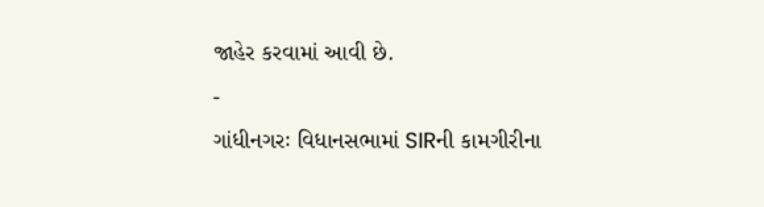જાહેર કરવામાં આવી છે.
-
ગાંધીનગરઃ વિધાનસભામાં SIRની કામગીરીના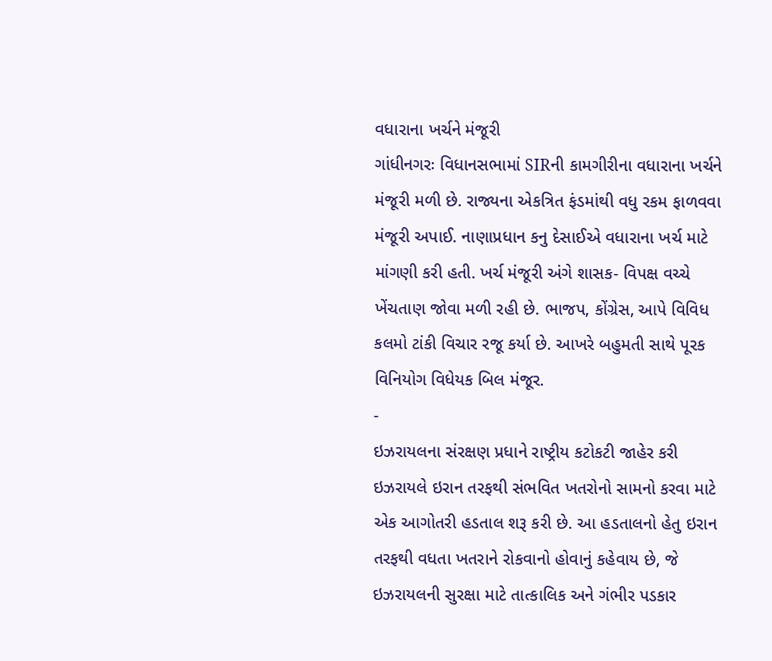વધારાના ખર્ચને મંજૂરી
ગાંધીનગરઃ વિધાનસભામાં SIRની કામગીરીના વધારાના ખર્ચને મંજૂરી મળી છે. રાજ્યના એકત્રિત ફંડમાંથી વધુ રકમ ફાળવવા મંજૂરી અપાઈ. નાણાપ્રધાન કનુ દેસાઈએ વધારાના ખર્ચ માટે માંગણી કરી હતી. ખર્ચ મંજૂરી અંગે શાસક- વિપક્ષ વચ્ચે ખેંચતાણ જોવા મળી રહી છે. ભાજપ, કોંગ્રેસ, આપે વિવિધ કલમો ટાંકી વિચાર રજૂ કર્યા છે. આખરે બહુમતી સાથે પૂરક વિનિયોગ વિધેયક બિલ મંજૂર.
-
ઇઝરાયલના સંરક્ષણ પ્રધાને રાષ્ટ્રીય કટોકટી જાહેર કરી
ઇઝરાયલે ઇરાન તરફથી સંભવિત ખતરોનો સામનો કરવા માટે એક આગોતરી હડતાલ શરૂ કરી છે. આ હડતાલનો હેતુ ઇરાન તરફથી વધતા ખતરાને રોકવાનો હોવાનું કહેવાય છે, જે ઇઝરાયલની સુરક્ષા માટે તાત્કાલિક અને ગંભીર પડકાર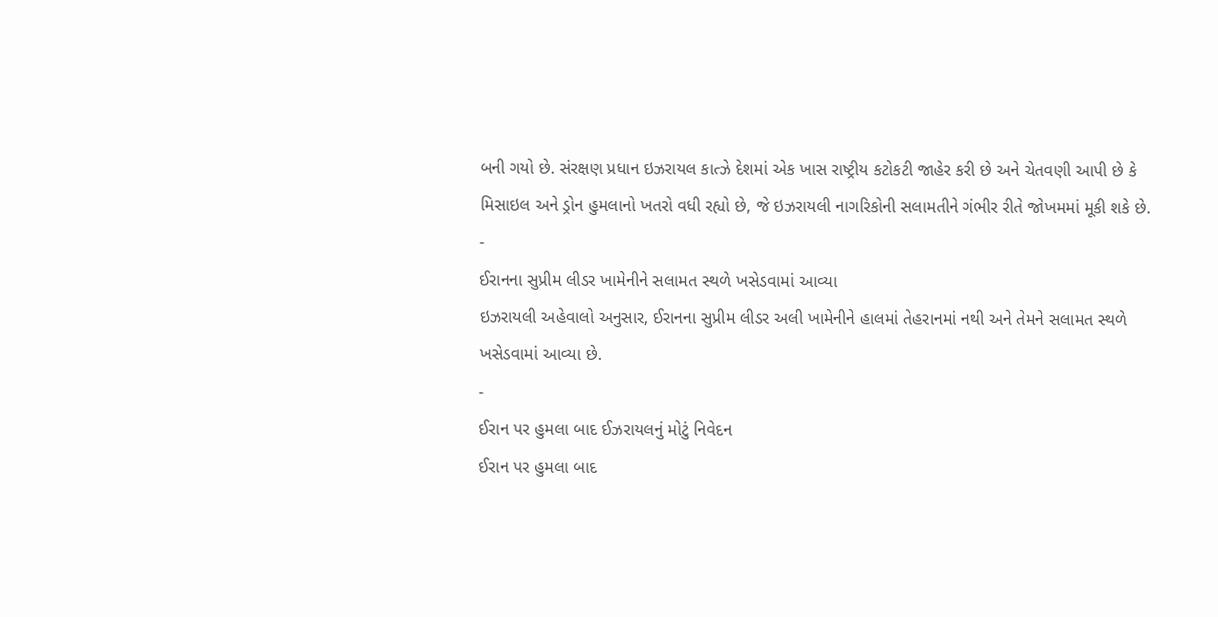બની ગયો છે. સંરક્ષણ પ્રધાન ઇઝરાયલ કાત્ઝે દેશમાં એક ખાસ રાષ્ટ્રીય કટોકટી જાહેર કરી છે અને ચેતવણી આપી છે કે મિસાઇલ અને ડ્રોન હુમલાનો ખતરો વધી રહ્યો છે, જે ઇઝરાયલી નાગરિકોની સલામતીને ગંભીર રીતે જોખમમાં મૂકી શકે છે.
-
ઈરાનના સુપ્રીમ લીડર ખામેનીને સલામત સ્થળે ખસેડવામાં આવ્યા
ઇઝરાયલી અહેવાલો અનુસાર, ઈરાનના સુપ્રીમ લીડર અલી ખામેનીને હાલમાં તેહરાનમાં નથી અને તેમને સલામત સ્થળે ખસેડવામાં આવ્યા છે.
-
ઈરાન પર હુમલા બાદ ઈઝરાયલનું મોટું નિવેદન
ઈરાન પર હુમલા બાદ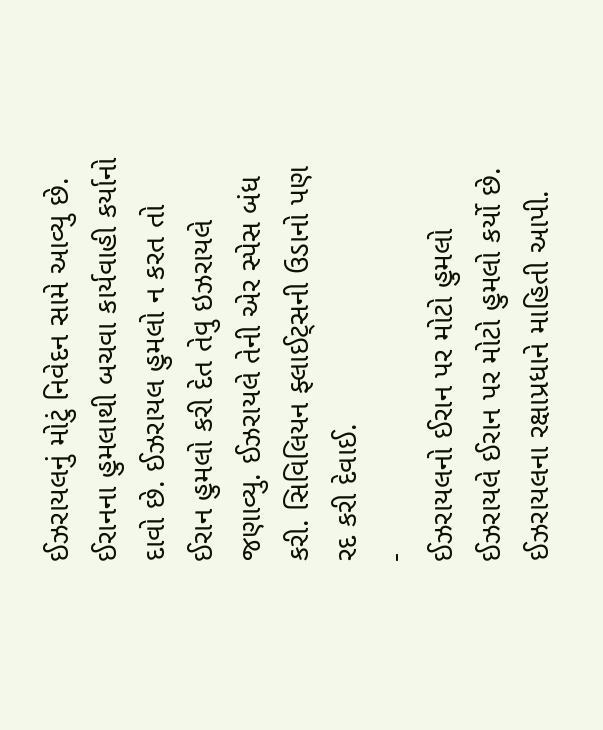ઈઝરાયલનું મોટું નિવેદન સામે આવ્યુ છે. ઈરાનના હુમલાથી બચવા કાર્યવાહી કર્યાનો દાવો છે. ઈઝરાયલ હુમલો ન કરત તો ઈરાન હુમલો કરી દેત તેવુ ઇઝરાયલે જણાવ્યુ. ઈઝરાયલે તેની એર સ્પેસ બંધ કરી. સિવિલિયન ફ્લાઈટ્સની ઉડાનો પણ રદ કરી દેવાઈ.
-
ઈઝરાયલનો ઈરાન પર મોટો હુમલો
ઈઝરાયલે ઈરાન પર મોટો હુમલો કર્યો છે. ઈઝરાયલના રક્ષાપ્રધાને માહિતી આપી.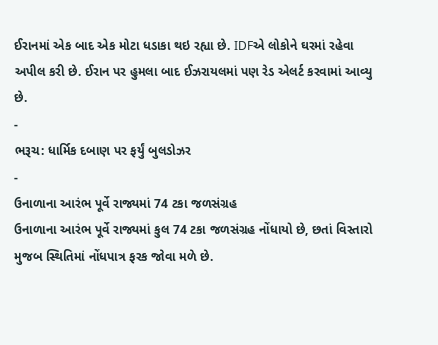ઈરાનમાં એક બાદ એક મોટા ધડાકા થઇ રહ્યા છે. IDFએ લોકોને ઘરમાં રહેવા અપીલ કરી છે. ઈરાન પર હુમલા બાદ ઈઝરાયલમાં પણ રેડ એલર્ટ કરવામાં આવ્યુ છે.
-
ભરૂચ: ધાર્મિક દબાણ પર ફર્યું બુલડોઝર
-
ઉનાળાના આરંભ પૂર્વે રાજ્યમાં 74 ટકા જળસંગ્રહ
ઉનાળાના આરંભ પૂર્વે રાજ્યમાં કુલ 74 ટકા જળસંગ્રહ નોંધાયો છે, છતાં વિસ્તારો મુજબ સ્થિતિમાં નોંધપાત્ર ફરક જોવા મળે છે.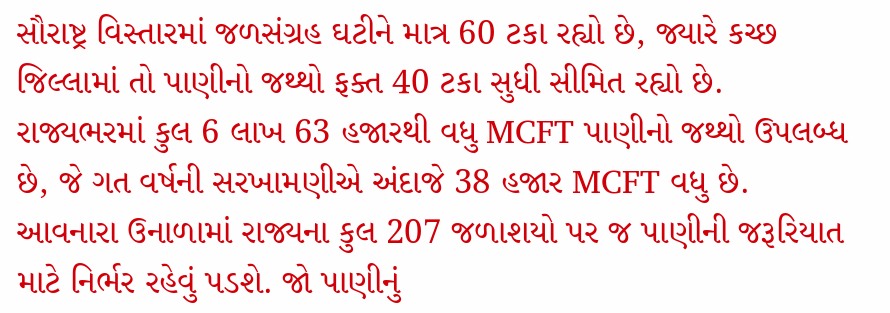સૌરાષ્ટ્ર વિસ્તારમાં જળસંગ્રહ ઘટીને માત્ર 60 ટકા રહ્યો છે, જ્યારે કચ્છ જિલ્લામાં તો પાણીનો જથ્થો ફક્ત 40 ટકા સુધી સીમિત રહ્યો છે. રાજ્યભરમાં કુલ 6 લાખ 63 હજારથી વધુ MCFT પાણીનો જથ્થો ઉપલબ્ધ છે, જે ગત વર્ષની સરખામણીએ અંદાજે 38 હજાર MCFT વધુ છે. આવનારા ઉનાળામાં રાજ્યના કુલ 207 જળાશયો પર જ પાણીની જરૂરિયાત માટે નિર્ભર રહેવું પડશે. જો પાણીનું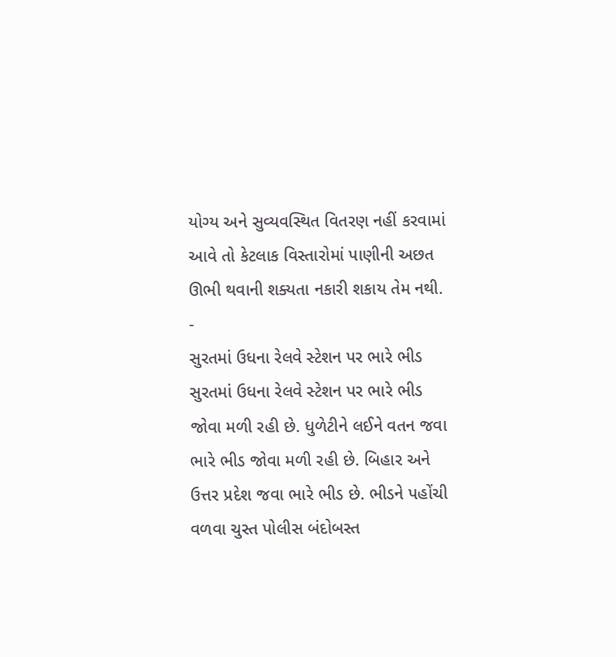યોગ્ય અને સુવ્યવસ્થિત વિતરણ નહીં કરવામાં આવે તો કેટલાક વિસ્તારોમાં પાણીની અછત ઊભી થવાની શક્યતા નકારી શકાય તેમ નથી.
-
સુરતમાં ઉધના રેલવે સ્ટેશન પર ભારે ભીડ
સુરતમાં ઉધના રેલવે સ્ટેશન પર ભારે ભીડ જોવા મળી રહી છે. ધુળેટીને લઈને વતન જવા ભારે ભીડ જોવા મળી રહી છે. બિહાર અને ઉત્તર પ્રદેશ જવા ભારે ભીડ છે. ભીડને પહોંચી વળવા ચુસ્ત પોલીસ બંદોબસ્ત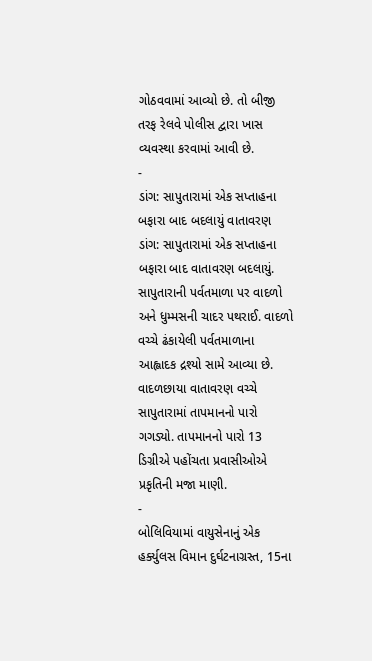ગોઠવવામાં આવ્યો છે. તો બીજી તરફ રેલવે પોલીસ દ્વારા ખાસ વ્યવસ્થા કરવામાં આવી છે.
-
ડાંગ: સાપુતારામાં એક સપ્તાહના બફારા બાદ બદલાયું વાતાવરણ
ડાંગ: સાપુતારામાં એક સપ્તાહના બફારા બાદ વાતાવરણ બદલાયું. સાપુતારાની પર્વતમાળા પર વાદળો અને ધુમ્મસની ચાદર પથરાઈ. વાદળો વચ્ચે ઢંકાયેલી પર્વતમાળાના આહ્લાદક દ્રશ્યો સામે આવ્યા છે. વાદળછાયા વાતાવરણ વચ્ચે સાપુતારામાં તાપમાનનો પારો ગગડ્યો. તાપમાનનો પારો 13 ડિગ્રીએ પહોંચતા પ્રવાસીઓએ પ્રકૃતિની મજા માણી.
-
બોલિવિયામાં વાયુસેનાનું એક હર્ક્યુલસ વિમાન દુર્ઘટનાગ્રસ્ત, 15ના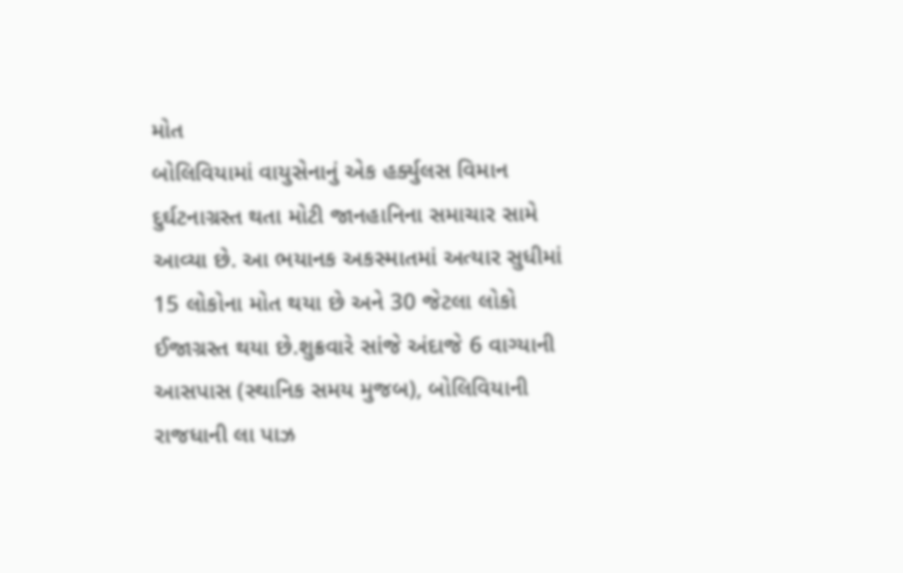મોત
બોલિવિયામાં વાયુસેનાનું એક હર્ક્યુલસ વિમાન દુર્ઘટનાગ્રસ્ત થતા મોટી જાનહાનિના સમાચાર સામે આવ્યા છે. આ ભયાનક અકસ્માતમાં અત્યાર સુધીમાં 15 લોકોના મોત થયા છે અને 30 જેટલા લોકો ઈજાગ્રસ્ત થયા છે.શુક્રવારે સાંજે અંદાજે 6 વાગ્યાની આસપાસ (સ્થાનિક સમય મુજબ), બોલિવિયાની રાજધાની લા પાઝ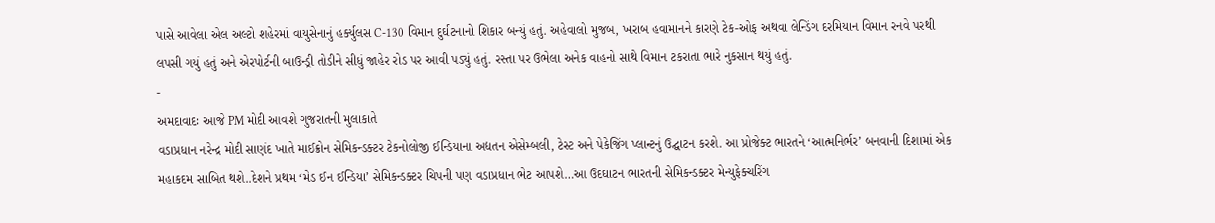પાસે આવેલા એલ અલ્ટો શહેરમાં વાયુસેનાનું હર્ક્યુલસ C-130 વિમાન દુર્ઘટનાનો શિકાર બન્યું હતું. અહેવાલો મુજબ, ખરાબ હવામાનને કારણે ટેક-ઓફ અથવા લેન્ડિંગ દરમિયાન વિમાન રનવે પરથી લપસી ગયું હતું અને એરપોર્ટની બાઉન્ડ્રી તોડીને સીધું જાહેર રોડ પર આવી પડ્યું હતું. રસ્તા પર ઉભેલા અનેક વાહનો સાથે વિમાન ટકરાતા ભારે નુકસાન થયું હતું.
-
અમદાવાદઃ આજે PM મોદી આવશે ગુજરાતની મુલાકાતે
વડાપ્રધાન નરેન્દ્ર મોદી સાણંદ ખાતે માઈક્રોન સેમિકન્ડક્ટર ટેકનોલોજી ઈન્ડિયાના અદ્યતન એસેમ્બલી, ટેસ્ટ અને પેકેજિંગ પ્લાન્ટનું ઉદ્ઘાટન કરશે. આ પ્રોજેક્ટ ભારતને ‘આત્મનિર્ભર’ બનવાની દિશામાં એક મહાકદમ સાબિત થશે..દેશને પ્રથમ ‘મેડ ઈન ઈન્ડિયા’ સેમિકન્ડક્ટર ચિપની પણ વડાપ્રધાન ભેટ આપશે…આ ઉદઘાટન ભારતની સેમિકન્ડક્ટર મેન્યુફેક્ચરિંગ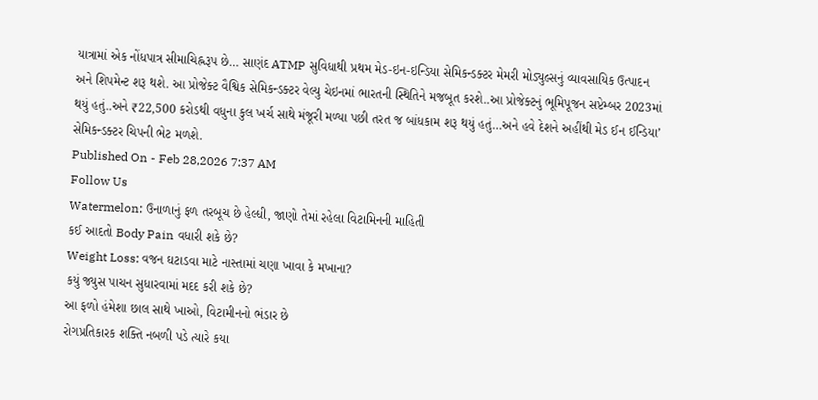યાત્રામાં એક નોંધપાત્ર સીમાચિહ્નરૂપ છે… સાણંદ ATMP સુવિધાથી પ્રથમ મેડ-ઇન-ઇન્ડિયા સેમિકન્ડક્ટર મેમરી મોડ્યુલ્સનું વ્યાવસાયિક ઉત્પાદન અને શિપમેન્ટ શરૂ થશે. આ પ્રોજેક્ટ વૈશ્વિક સેમિકન્ડક્ટર વેલ્યુ ચેઇનમાં ભારતની સ્થિતિને મજબૂત કરશે..આ પ્રોજેક્ટનું ભૂમિપૂજન સપ્ટેમ્બર 2023માં થયું હતું..અને ₹22,500 કરોડથી વધુના કુલ ખર્ચ સાથે મંજૂરી મળ્યા પછી તરત જ બાંધકામ શરૂ થયું હતું…અને હવે દેશને અહીંથી મેડ ઈન ઈન્ડિયા’ સેમિકન્ડક્ટર ચિપની ભેટ મળશે.
Published On - Feb 28,2026 7:37 AM
Follow Us
Watermelon: ઉનાળાનું ફળ તરબૂચ છે હેલ્ધી, જાણો તેમાં રહેલા વિટામિનની માહિતી
કઈ આદતો Body Pain વધારી શકે છે?
Weight Loss: વજન ઘટાડવા માટે નાસ્તામાં ચણા ખાવા કે મખાના?
કયું જ્યુસ પાચન સુધારવામાં મદદ કરી શકે છે?
આ ફળો હંમેશા છાલ સાથે ખાઓ, વિટામીનનો ભંડાર છે
રોગપ્રતિકારક શક્તિ નબળી પડે ત્યારે કયા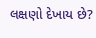લક્ષણો દેખાય છે?